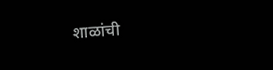शाळांची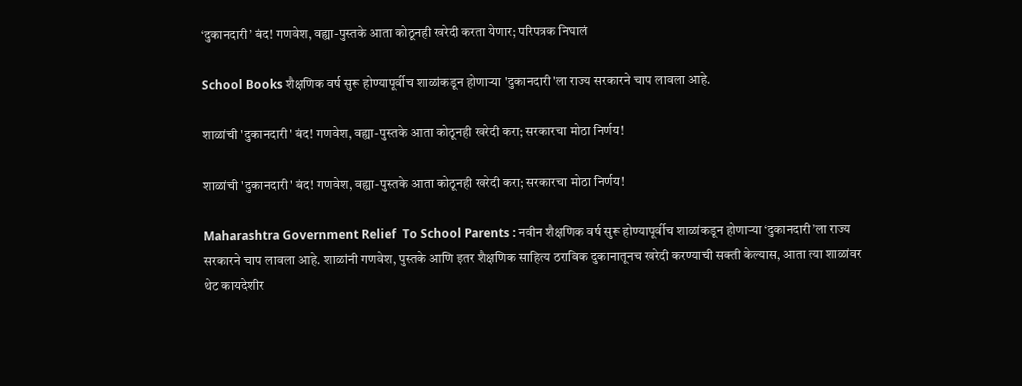‘दुकानदारी’ बंद! गणवेश, वह्या-पुस्तके आता कोठूनही खरेदी करता येणार; परिपत्रक निघालं

School Books शैक्षणिक वर्ष सुरू होण्यापूर्वीच शाळांकडून होणाऱ्या 'दुकानदारी'ला राज्य सरकारने चाप लावला आहे.

शाळांची 'दुकानदारी' बंद! गणवेश, वह्या-पुस्तके आता कोठूनही खरेदी करा; सरकारचा मोठा निर्णय!

शाळांची 'दुकानदारी' बंद! गणवेश, वह्या-पुस्तके आता कोठूनही खरेदी करा; सरकारचा मोठा निर्णय!

Maharashtra Government Relief  To School Parents : नवीन शैक्षणिक वर्ष सुरू होण्यापूर्वीच शाळांकडून होणाऱ्या ‘दुकानदारी’ला राज्य सरकारने चाप लावला आहे. शाळांनी गणवेश, पुस्तके आणि इतर शैक्षणिक साहित्य ठराविक दुकानातूनच खरेदी करण्याची सक्ती केल्यास, आता त्या शाळांवर थेट कायदेशीर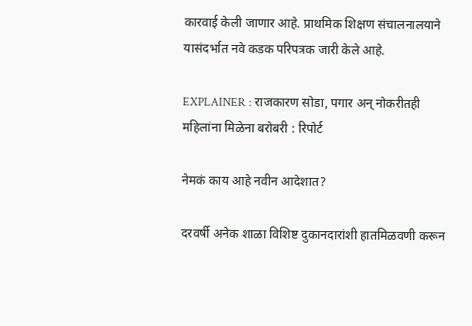कारवाई केली जाणार आहे. प्राथमिक शिक्षण संचालनालयाने यासंदर्भात नवे कडक परिपत्रक जारी केले आहे.

EXPLAINER : राजकारण सोडा, पगार अन् नोकरीतही महिलांना मिळेना बरोबरी : रिपोर्ट

नेमकं काय आहे नवीन आदेशात?

दरवर्षी अनेक शाळा विशिष्ट दुकानदारांशी हातमिळवणी करून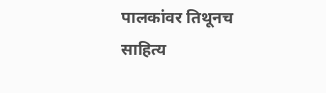पालकांवर तिथूनच साहित्य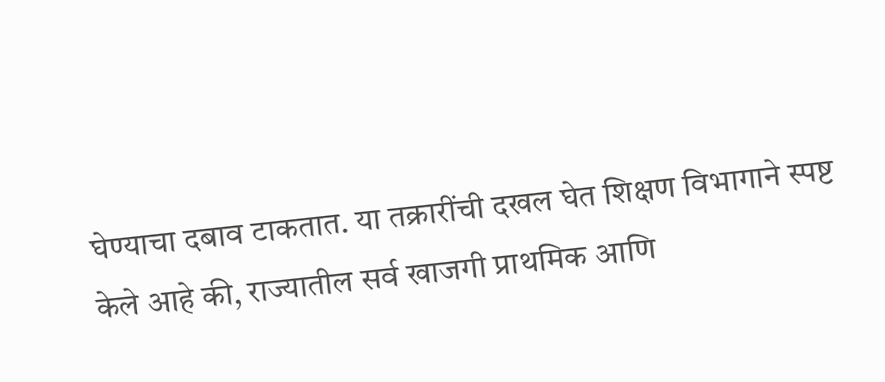घेण्याचा दबाव टाकतात. या तक्रारींची दखल घेत शिक्षण विभागाने स्पष्ट केले आहे की, राज्यातील सर्व खाजगी प्राथमिक आणि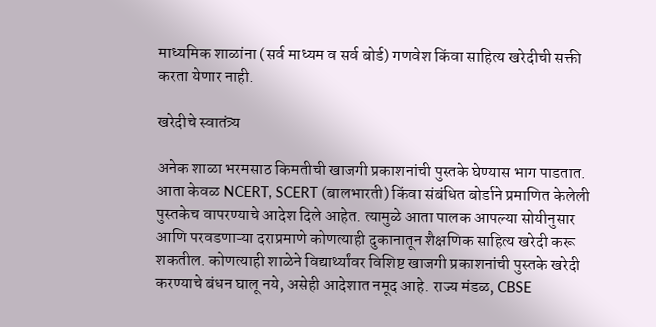माध्यमिक शाळांना (सर्व माध्यम व सर्व बोर्ड) गणवेश किंवा साहित्य खरेदीची सक्ती करता येणार नाही.

खरेदीचे स्वातंत्र्य

अनेक शाळा भरमसाठ किमतीची खाजगी प्रकाशनांची पुस्तके घेण्यास भाग पाडतात. आता केवळ NCERT, SCERT (बालभारती) किंवा संबंधित बोर्डाने प्रमाणित केलेली पुस्तकेच वापरण्याचे आदेश दिले आहेत. त्यामुळे आता पालक आपल्या सोयीनुसार आणि परवडणाऱ्या दराप्रमाणे कोणत्याही दुकानातून शैक्षणिक साहित्य खरेदी करू शकतील. कोणत्याही शाळेने विद्यार्थ्यांवर विशिष्ट खाजगी प्रकाशनांची पुस्तके खरेदी करण्याचे बंधन घालू नये, असेही आदेशात नमूद आहे. राज्य मंडळ, CBSE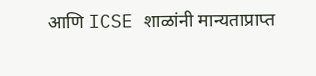आणि ICSE शाळांनी मान्यताप्राप्त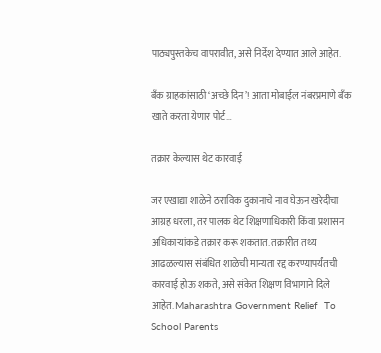पाठ्यपुस्तकेच वापरावीत, असे निर्देश देण्यात आले आहेत.

बँक ग्राहकांसाठी ‘अच्छे दिन’! आता मोबाईल नंबरप्रमाणे बँक खाते करता येणार पोर्ट…

तक्रार केल्यास थेट कारवाई

जर एखाद्या शाळेने ठराविक दुकानाचे नाव घेऊन खरेदीचा आग्रह धरला, तर पालक थेट शिक्षणाधिकारी किंवा प्रशासन अधिकाऱ्यांकडे तक्रार करू शकतात. तक्रारीत तथ्य आढळल्यास संबंधित शाळेची मान्यता रद्द करण्यापर्यंतची कारवाई होऊ शकते, असे संकेत शिक्षण विभागाने दिले आहेत. Maharashtra Government Relief  To School Parents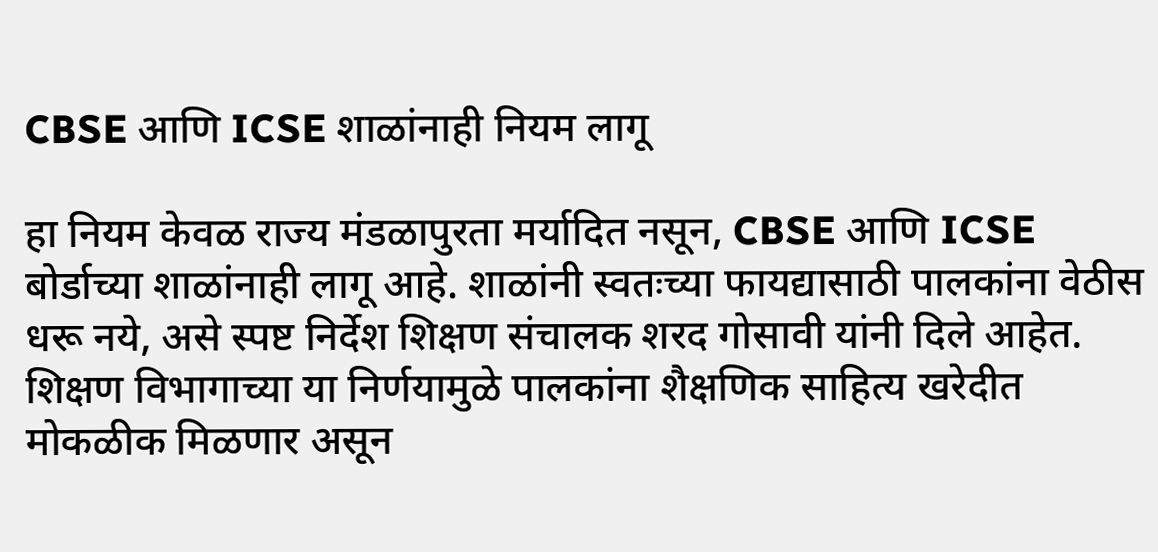CBSE आणि ICSE शाळांनाही नियम लागू

हा नियम केवळ राज्य मंडळापुरता मर्यादित नसून, CBSE आणि ICSE बोर्डाच्या शाळांनाही लागू आहे. शाळांनी स्वतःच्या फायद्यासाठी पालकांना वेठीस धरू नये, असे स्पष्ट निर्देश शिक्षण संचालक शरद गोसावी यांनी दिले आहेत. शिक्षण विभागाच्या या निर्णयामुळे पालकांना शैक्षणिक साहित्य खरेदीत मोकळीक मिळणार असून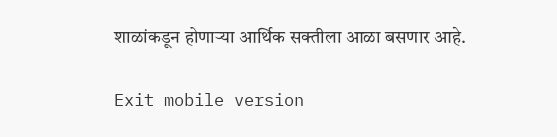शाळांकडून होणाऱ्या आर्थिक सक्तीला आळा बसणार आहे.

Exit mobile version